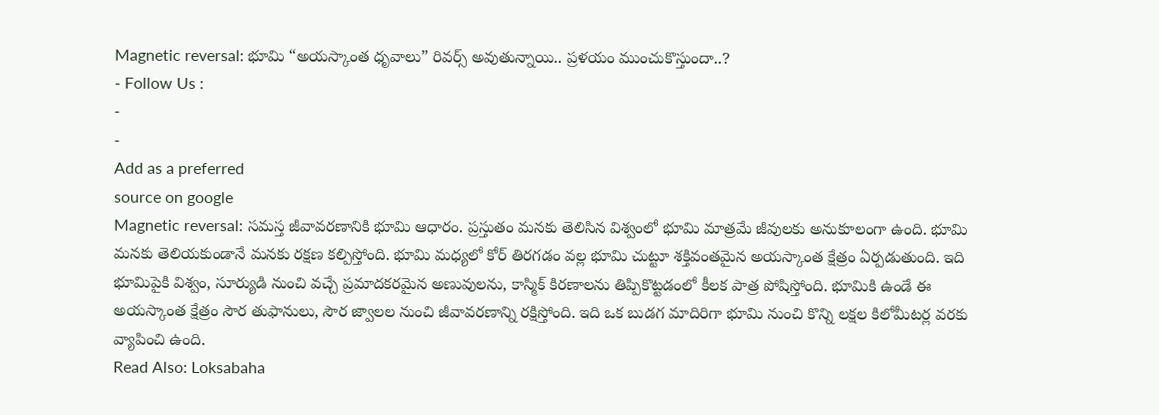Magnetic reversal: భూమి “అయస్కాంత ధృవాలు” రివర్స్ అవుతున్నాయి.. ప్రళయం ముంచుకొస్తుందా..?
- Follow Us :
-
-
Add as a preferred
source on google
Magnetic reversal: సమస్త జీవావరణానికి భూమి ఆధారం. ప్రస్తుతం మనకు తెలిసిన విశ్వంలో భూమి మాత్రమే జీవులకు అనుకూలంగా ఉంది. భూమి మనకు తెలియకుండానే మనకు రక్షణ కల్పిస్తోంది. భూమి మధ్యలో కోర్ తిరగడం వల్ల భూమి చుట్టూ శక్తివంతమైన అయస్కాంత క్షేత్రం ఏర్పడుతుంది. ఇది భూమిపైకి విశ్వం, సూర్యుడి నుంచి వచ్చే ప్రమాదకరమైన అణువులను, కాస్మిక్ కిరణాలను తిప్పికొట్టడంలో కీలక పాత్ర పోషిస్తోంది. భూమికి ఉండే ఈ అయస్కాంత క్షేత్రం సౌర తుఫానులు, సౌర జ్వాలల నుంచి జీవావరణాన్ని రక్షిస్తోంది. ఇది ఒక బుడగ మాదిరిగా భూమి నుంచి కొన్ని లక్షల కిలోమీటర్ల వరకు వ్యాపించి ఉంది.
Read Also: Loksabaha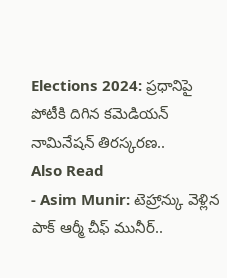Elections 2024: ప్రధానిపై పోటీకి దిగిన కమెడియన్ నామినేషన్ తిరస్కరణ..
Also Read
- Asim Munir: టెహ్రాన్కు వెళ్లిన పాక్ ఆర్మీ చీఫ్ మునీర్..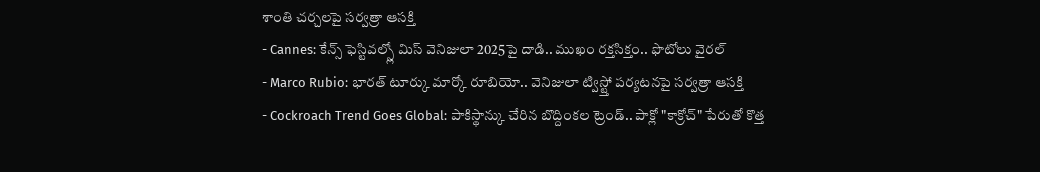శాంతి చర్చలపై సర్వత్రా ఆసక్తి
- Cannes: కేన్స్ ఫెస్టివల్స్లో మిస్ వెనిజులా 2025పై దాడి.. ముఖం రక్తసిక్తం.. ఫొటోలు వైరల్
- Marco Rubio: భారత్ టూర్కు మార్కో రూబియో.. వెనిజులా ట్విస్ట్తో పర్యటనపై సర్వత్రా ఆసక్తి
- Cockroach Trend Goes Global: పాకిస్థాన్కు చేరిన బొద్దింకల ట్రెండ్.. పాక్లో "కాక్రోచ్" పేరుతో కొత్త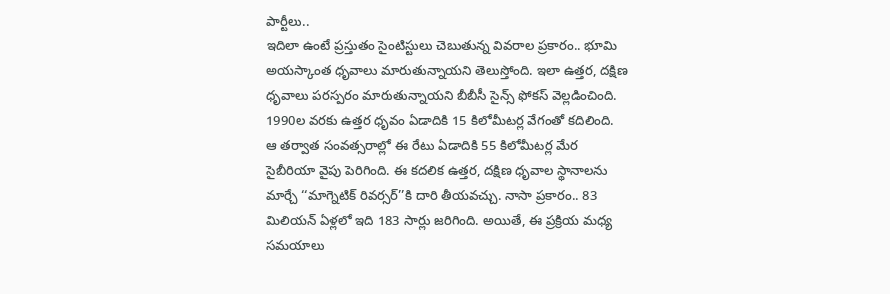పార్టీలు..
ఇదిలా ఉంటే ప్రస్తుతం సైంటిస్టులు చెబుతున్న వివరాల ప్రకారం.. భూమి అయస్కాంత ధృవాలు మారుతున్నాయని తెలుస్తోంది. ఇలా ఉత్తర, దక్షిణ ధృవాలు పరస్పరం మారుతున్నాయని బీబీసీ సైన్స్ ఫోకస్ వెల్లడించింది. 1990ల వరకు ఉత్తర ధృవం ఏడాదికి 15 కిలోమీటర్ల వేగంతో కదిలింది. ఆ తర్వాత సంవత్సరాల్లో ఈ రేటు ఏడాదికి 55 కిలోమీటర్ల మేర సైబీరియా వైపు పెరిగింది. ఈ కదలిక ఉత్తర, దక్షిణ ధృవాల స్థానాలను మార్చే ‘‘మాగ్నెటిక్ రివర్సర్’’కి దారి తీయవచ్చు. నాసా ప్రకారం.. 83 మిలియన్ ఏళ్లలో ఇది 183 సార్లు జరిగింది. అయితే, ఈ ప్రక్రియ మధ్య సమయాలు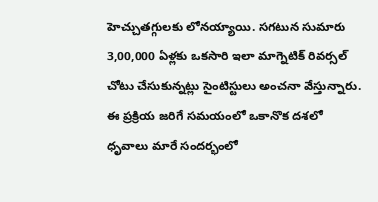హెచ్చుతగ్గులకు లోనయ్యాయి. సగటున సుమారు 3,00,000 ఏళ్లకు ఒకసారి ఇలా మాగ్నెటిక్ రివర్సల్ చోటు చేసుకున్నట్లు సైంటిస్టులు అంచనా వేస్తున్నారు. ఈ ప్రక్రియ జరిగే సమయంలో ఒకానొక దశలో ధృవాలు మారే సందర్భంలో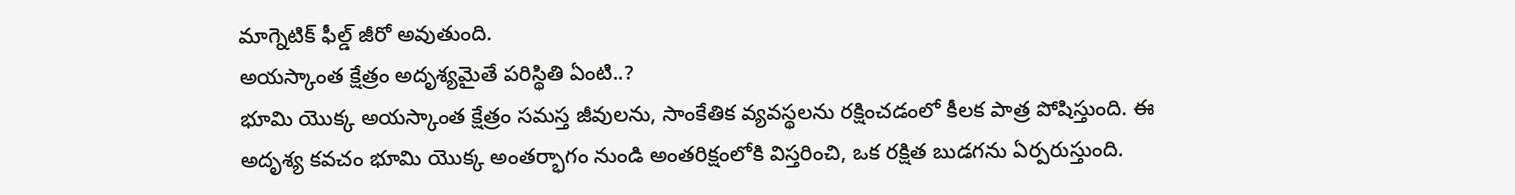మాగ్నెటిక్ ఫీల్డ్ జీరో అవుతుంది.
అయస్కాంత క్షేత్రం అదృశ్యమైతే పరిస్థితి ఏంటి..?
భూమి యొక్క అయస్కాంత క్షేత్రం సమస్త జీవులను, సాంకేతిక వ్యవస్థలను రక్షించడంలో కీలక పాత్ర పోషిస్తుంది. ఈ అదృశ్య కవచం భూమి యొక్క అంతర్భాగం నుండి అంతరిక్షంలోకి విస్తరించి, ఒక రక్షిత బుడగను ఏర్పరుస్తుంది.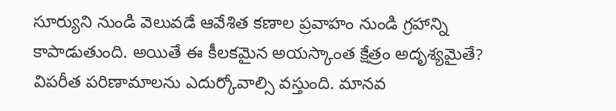సూర్యుని నుండి వెలువడే ఆవేశిత కణాల ప్రవాహం నుండి గ్రహాన్ని కాపాడుతుంది. అయితే ఈ కీలకమైన అయస్కాంత క్షేత్రం అదృశ్యమైతే? విపరీత పరిణామాలను ఎదుర్కోవాల్సి వస్తుంది. మానవ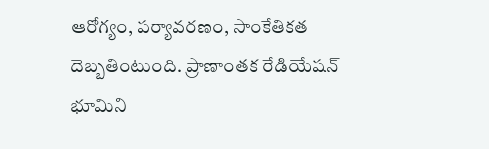ఆరోగ్యం, పర్యావరణం, సాంకేతికత దెబ్బతింటుంది. ప్రాణాంతక రేడియేషన్ భూమిని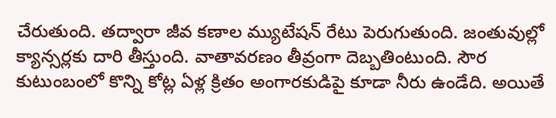చేరుతుంది. తద్వారా జీవ కణాల మ్యుటేషన్ రేటు పెరుగుతుంది. జంతువుల్లో క్యాన్సర్లకు దారి తీస్తుంది. వాతావరణం తీవ్రంగా దెబ్బతింటుంది. సౌర కుటుంబంలో కొన్ని కోట్ల ఏళ్ల క్రితం అంగారకుడిపై కూడా నీరు ఉండేది. అయితే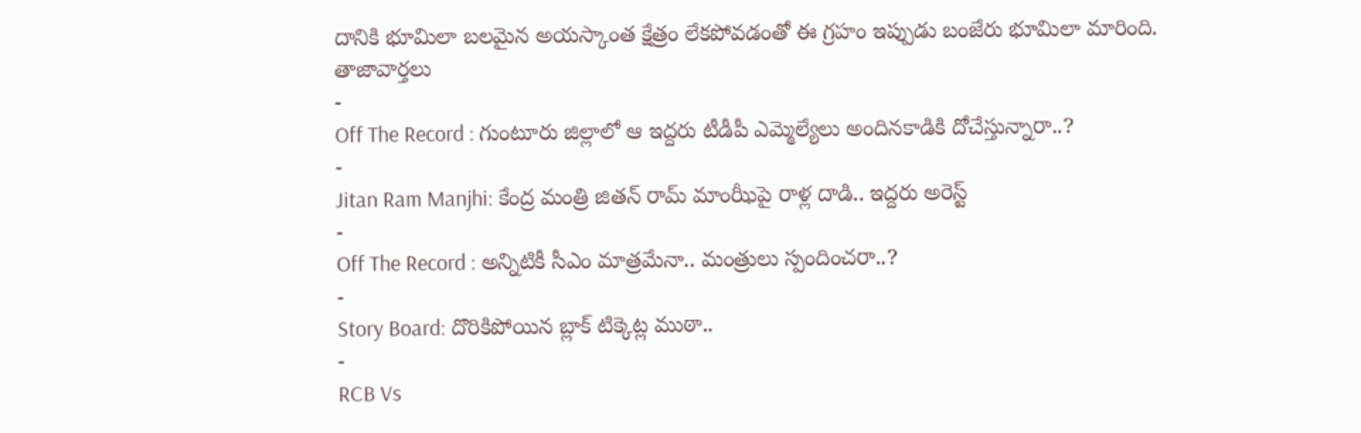దానికి భూమిలా బలమైన అయస్కాంత క్షేత్రం లేకపోవడంతో ఈ గ్రహం ఇప్పుడు బంజేరు భూమిలా మారింది.
తాజావార్తలు
-
Off The Record : గుంటూరు జిల్లాలో ఆ ఇద్దరు టీడీపీ ఎమ్మెల్యేలు అందినకాడికి దోచేస్తున్నారా..?
-
Jitan Ram Manjhi: కేంద్ర మంత్రి జితన్ రామ్ మాంఝీపై రాళ్ల దాడి.. ఇద్దరు అరెస్ట్
-
Off The Record : అన్నిటికీ సీఎం మాత్రమేనా.. మంత్రులు స్పందించరా..?
-
Story Board: దొరికిపోయిన బ్లాక్ టిక్కెట్ల ముఠా..
-
RCB Vs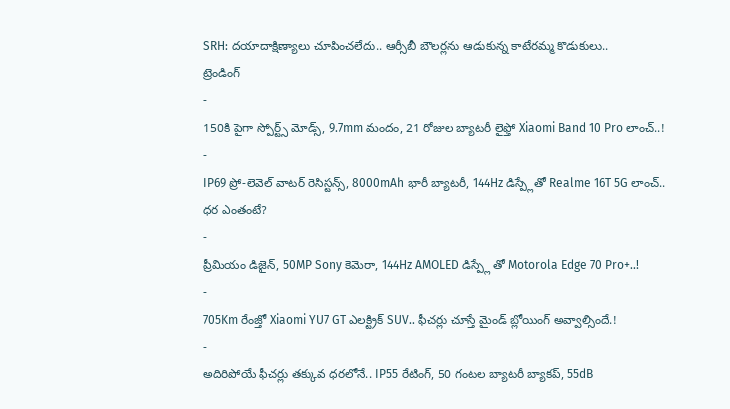SRH: దయాదాక్షిణ్యాలు చూపించలేదు.. ఆర్సీబీ బౌలర్లను ఆడుకున్న కాటేరమ్మ కొడుకులు..
ట్రెండింగ్
-
150కి పైగా స్పోర్ట్స్ మోడ్స్, 9.7mm మందం, 21 రోజుల బ్యాటరీ లైఫ్తో Xiaomi Band 10 Pro లాంచ్..!
-
IP69 ప్రో-లెవెల్ వాటర్ రెసిస్టన్స్, 8000mAh భారీ బ్యాటరీ, 144Hz డిస్ప్లేతో Realme 16T 5G లాంచ్.. ధర ఎంతంటే?
-
ప్రీమియం డిజైన్, 50MP Sony కెమెరా, 144Hz AMOLED డిస్ప్లే తో Motorola Edge 70 Pro+..!
-
705Km రేంజ్తో Xiaomi YU7 GT ఎలక్ట్రిక్ SUV.. ఫీచర్లు చూస్తే మైండ్ బ్లోయింగ్ అవ్వాల్సిందే.!
-
అదిరిపోయే ఫీచర్లు తక్కువ ధరలోనే.. IP55 రేటింగ్, 50 గంటల బ్యాటరీ బ్యాకప్, 55dB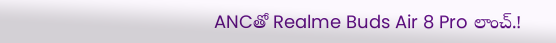ANCతో Realme Buds Air 8 Pro లాంచ్.!